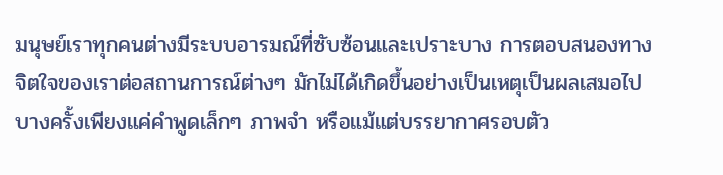มนุษย์เราทุกคนต่างมีระบบอารมณ์ที่ซับซ้อนและเปราะบาง การตอบสนองทางจิตใจของเราต่อสถานการณ์ต่างๆ มักไม่ได้เกิดขึ้นอย่างเป็นเหตุเป็นผลเสมอไป บางครั้งเพียงแค่คำพูดเล็กๆ ภาพจำ หรือแม้แต่บรรยากาศรอบตัว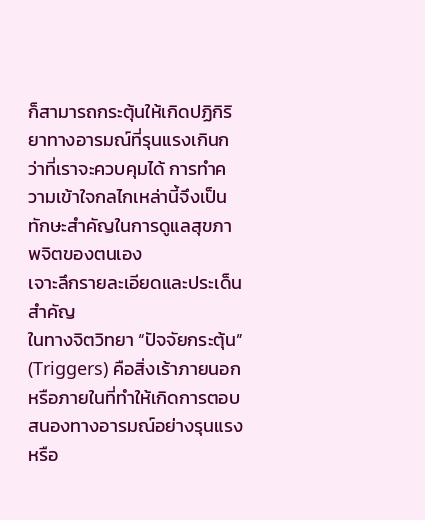ก็สามารถกระตุ้นให้เกิดปฏิกิริยาทางอารมณ์ที่รุนแรงเกินกว่าที่เราจะควบคุมได้ การทำความเข้าใจกลไกเหล่านี้จึงเป็นทักษะสำคัญในการดูแลสุขภาพจิตของตนเอง
เจาะลึกรายละเอียดและประเด็นสำคัญ
ในทางจิตวิทยา “ปัจจัยกระตุ้น” (Triggers) คือสิ่งเร้าภายนอกหรือภายในที่ทำให้เกิดการตอบสนองทางอารมณ์อย่างรุนแรงหรือ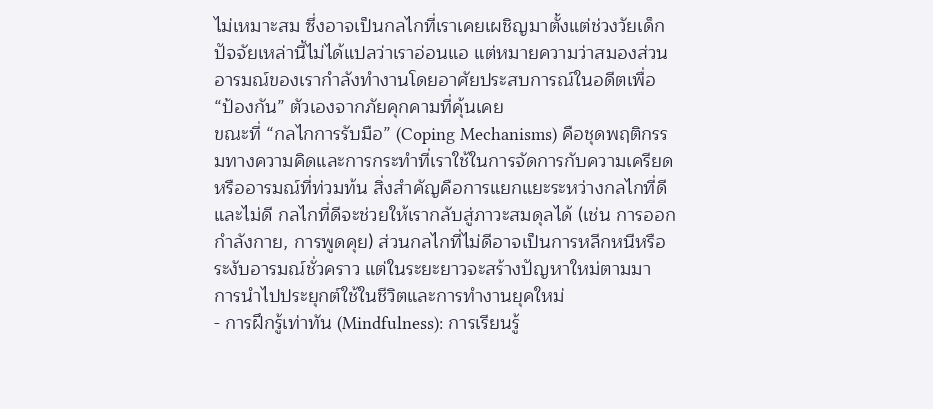ไม่เหมาะสม ซึ่งอาจเป็นกลไกที่เราเคยเผชิญมาตั้งแต่ช่วงวัยเด็ก ปัจจัยเหล่านี้ไม่ได้แปลว่าเราอ่อนแอ แต่หมายความว่าสมองส่วนอารมณ์ของเรากำลังทำงานโดยอาศัยประสบการณ์ในอดีตเพื่อ “ป้องกัน” ตัวเองจากภัยคุกคามที่คุ้นเคย
ขณะที่ “กลไกการรับมือ” (Coping Mechanisms) คือชุดพฤติกรรมทางความคิดและการกระทำที่เราใช้ในการจัดการกับความเครียดหรืออารมณ์ที่ท่วมท้น สิ่งสำคัญคือการแยกแยะระหว่างกลไกที่ดีและไม่ดี กลไกที่ดีจะช่วยให้เรากลับสู่ภาวะสมดุลได้ (เช่น การออกกำลังกาย, การพูดคุย) ส่วนกลไกที่ไม่ดีอาจเป็นการหลีกหนีหรือระงับอารมณ์ชั่วคราว แต่ในระยะยาวจะสร้างปัญหาใหม่ตามมา
การนำไปประยุกต์ใช้ในชีวิตและการทำงานยุคใหม่
- การฝึกรู้เท่าทัน (Mindfulness): การเรียนรู้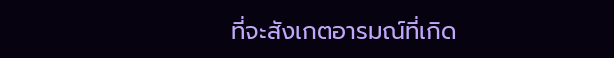ที่จะสังเกตอารมณ์ที่เกิด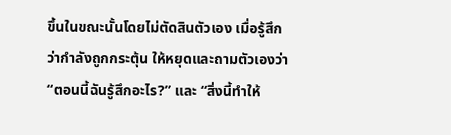ขึ้นในขณะนั้นโดยไม่ตัดสินตัวเอง เมื่อรู้สึกว่ากำลังถูกกระตุ้น ให้หยุดและถามตัวเองว่า “ตอนนี้ฉันรู้สึกอะไร?” และ “สิ่งนี้ทำให้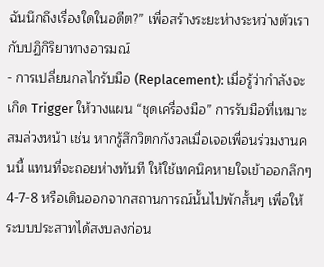ฉันนึกถึงเรื่องใดในอดีต?” เพื่อสร้างระยะห่างระหว่างตัวเรากับปฏิกิริยาทางอารมณ์
- การเปลี่ยนกลไกรับมือ (Replacement): เมื่อรู้ว่ากำลังจะเกิด Trigger ให้วางแผน “ชุดเครื่องมือ” การรับมือที่เหมาะสมล่วงหน้า เช่น หากรู้สึกวิตกกังวลเมื่อเจอเพื่อนร่วมงานคนนี้ แทนที่จะถอยห่างทันที ให้ใช้เทคนิคหายใจเข้าออกลึกๆ 4-7-8 หรือเดินออกจากสถานการณ์นั้นไปพักสั้นๆ เพื่อให้ระบบประสาทได้สงบลงก่อน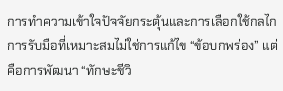การทำความเข้าใจปัจจัยกระตุ้นและการเลือกใช้กลไกการรับมือที่เหมาะสมไม่ใช่การแก้ไข “ข้อบกพร่อง” แต่คือการพัฒนา “ทักษะชีวิ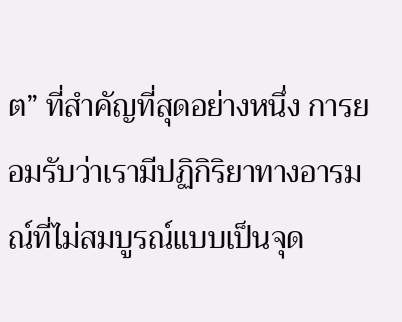ต” ที่สำคัญที่สุดอย่างหนึ่ง การยอมรับว่าเรามีปฏิกิริยาทางอารมณ์ที่ไม่สมบูรณ์แบบเป็นจุด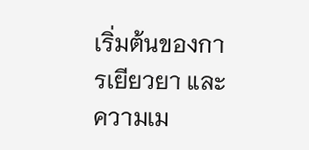เริ่มต้นของการเยียวยา และความเม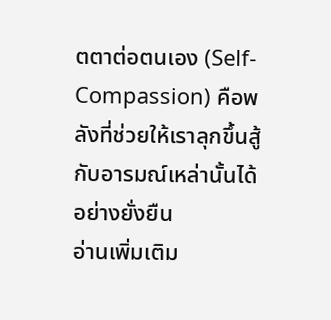ตตาต่อตนเอง (Self-Compassion) คือพลังที่ช่วยให้เราลุกขึ้นสู้กับอารมณ์เหล่านั้นได้อย่างยั่งยืน
อ่านเพิ่มเติม